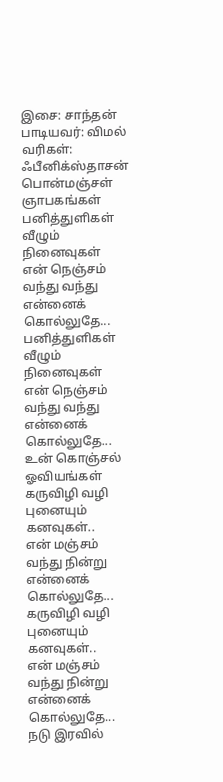இசை: சாந்தன்
பாடியவர்: விமல்
வரிகள்: ஃபீனிக்ஸ்தாசன்
பொன்மஞ்சள் ஞாபகங்கள்
பனித்துளிகள் வீழும் நினைவுகள்
என் நெஞ்சம் வந்து வந்து என்னைக் கொல்லுதே...
பனித்துளிகள் வீழும் நினைவுகள்
என் நெஞ்சம் வந்து வந்து என்னைக் கொல்லுதே...
உன் கொஞ்சல் ஓவியங்கள்
கருவிழி வழி புனையும் கனவுகள்..
என் மஞ்சம் வந்து நின்று என்னைக் கொல்லுதே...
கருவிழி வழி புனையும் கனவுகள்..
என் மஞ்சம் வந்து நின்று என்னைக் கொல்லுதே...
நடு இரவில்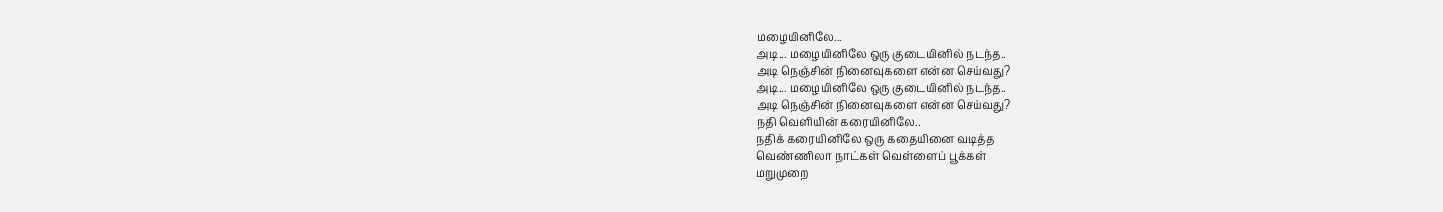மழையினிலே...
அடி... மழையினிலே ஒரு குடையினில் நடந்த..
அடி நெஞ்சின் நினைவுகளை என்ன செய்வது?
அடி... மழையினிலே ஒரு குடையினில் நடந்த..
அடி நெஞ்சின் நினைவுகளை என்ன செய்வது?
நதி வெளியின் கரையினிலே..
நதிக் கரையினிலே ஒரு கதையினை வடித்த
வெண்ணிலா நாட்கள் வெள்ளைப் பூக்கள்
மறுமுறை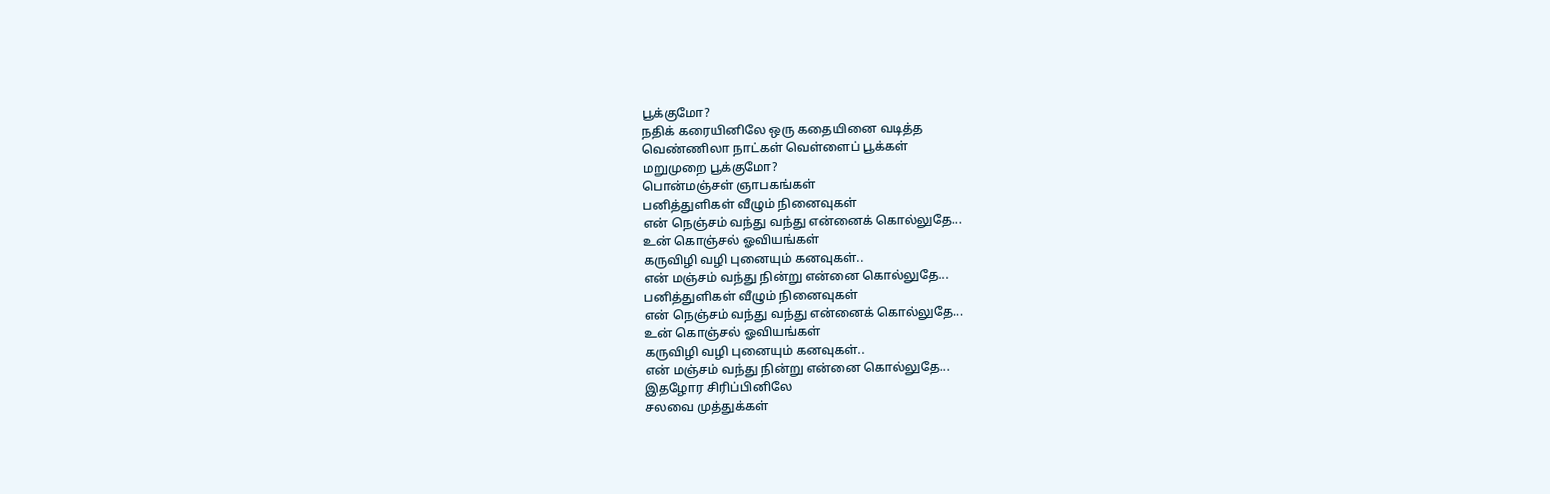பூக்குமோ?
நதிக் கரையினிலே ஒரு கதையினை வடித்த
வெண்ணிலா நாட்கள் வெள்ளைப் பூக்கள்
மறுமுறை பூக்குமோ?
பொன்மஞ்சள் ஞாபகங்கள்
பனித்துளிகள் வீழும் நினைவுகள்
என் நெஞ்சம் வந்து வந்து என்னைக் கொல்லுதே...
உன் கொஞ்சல் ஓவியங்கள்
கருவிழி வழி புனையும் கனவுகள்..
என் மஞ்சம் வந்து நின்று என்னை கொல்லுதே...
பனித்துளிகள் வீழும் நினைவுகள்
என் நெஞ்சம் வந்து வந்து என்னைக் கொல்லுதே...
உன் கொஞ்சல் ஓவியங்கள்
கருவிழி வழி புனையும் கனவுகள்..
என் மஞ்சம் வந்து நின்று என்னை கொல்லுதே...
இதழோர சிரிப்பினிலே
சலவை முத்துக்கள்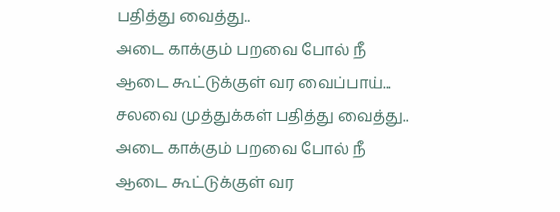பதித்து வைத்து..
அடை காக்கும் பறவை போல் நீ
ஆடை கூட்டுக்குள் வர வைப்பாய்...
சலவை முத்துக்கள் பதித்து வைத்து..
அடை காக்கும் பறவை போல் நீ
ஆடை கூட்டுக்குள் வர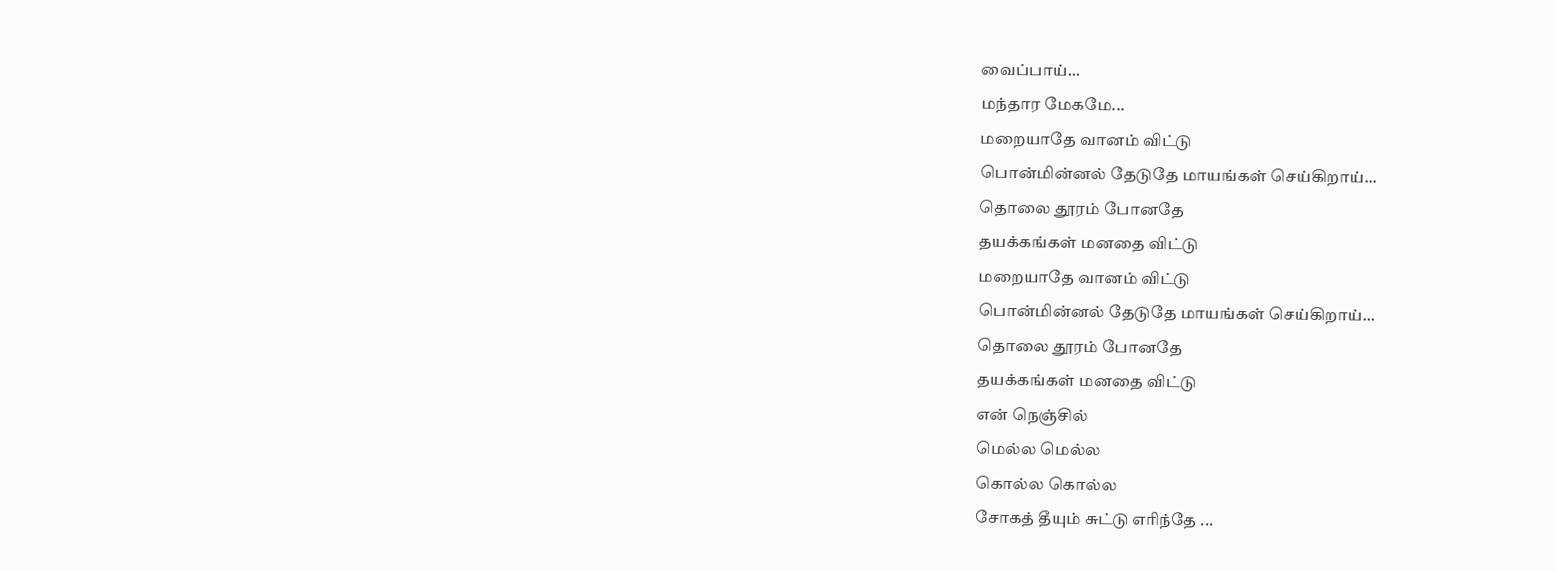வைப்பாய்...
மந்தார மேகமே...
மறையாதே வானம் விட்டு
பொன்மின்னல் தேடுதே மாயங்கள் செய்கிறாய்...
தொலை தூரம் போனதே
தயக்கங்கள் மனதை விட்டு
மறையாதே வானம் விட்டு
பொன்மின்னல் தேடுதே மாயங்கள் செய்கிறாய்...
தொலை தூரம் போனதே
தயக்கங்கள் மனதை விட்டு
என் நெஞ்சில்
மெல்ல மெல்ல
கொல்ல கொல்ல
சோகத் தீயும் சுட்டு எரிந்தே ...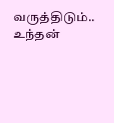வருத்திடும்..
உந்தன்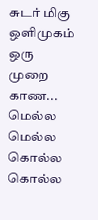சுடர் மிகு ஒளிமுகம்
ஒரு முறை காண...
மெல்ல மெல்ல
கொல்ல கொல்ல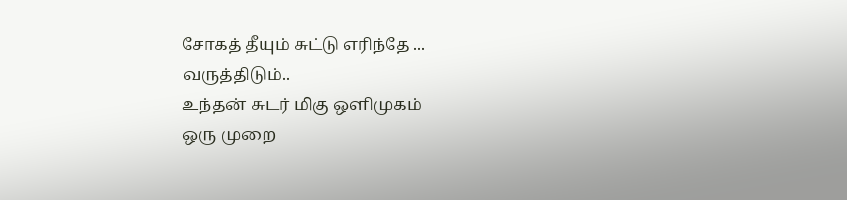சோகத் தீயும் சுட்டு எரிந்தே ...
வருத்திடும்..
உந்தன் சுடர் மிகு ஒளிமுகம்
ஒரு முறை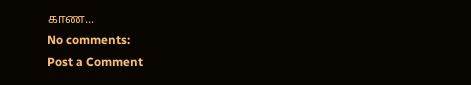காண...
No comments:
Post a Comment